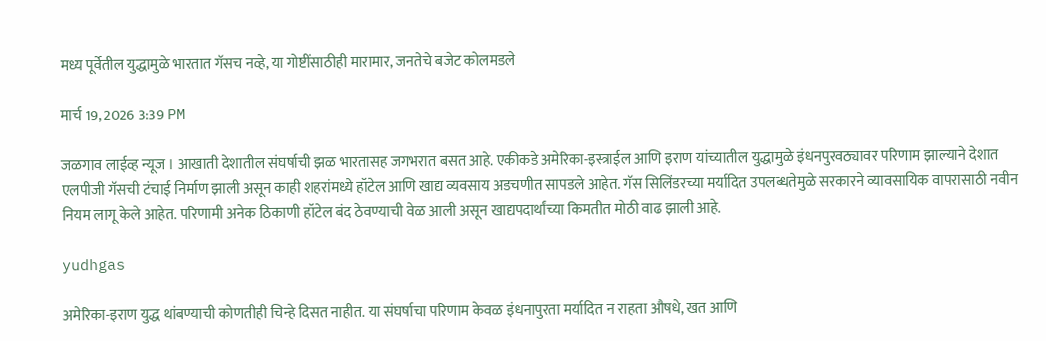मध्य पूर्वेतील युद्धामुळे भारतात गॅसच नव्हे, या गोष्टींसाठीही मारामार, जनतेचे बजेट कोलमडले

मार्च 19, 2026 3:39 PM

जळगाव लाईव्ह न्यूज । आखाती देशातील संघर्षाची झळ भारतासह जगभरात बसत आहे. एकीकडे अमेरिका-इस्त्राईल आणि इराण यांच्यातील युद्धामुळे इंधनपुरवठ्यावर परिणाम झाल्याने देशात एलपीजी गॅसची टंचाई निर्माण झाली असून काही शहरांमध्ये हॉटेल आणि खाद्य व्यवसाय अडचणीत सापडले आहेत. गॅस सिलिंडरच्या मर्यादित उपलब्धतेमुळे सरकारने व्यावसायिक वापरासाठी नवीन नियम लागू केले आहेत. परिणामी अनेक ठिकाणी हॉटेल बंद ठेवण्याची वेळ आली असून खाद्यपदार्थांच्या किमतीत मोठी वाढ झाली आहे.

yudhgas

अमेरिका-इराण युद्ध थांबण्याची कोणतीही चिन्हे दिसत नाहीत. या संघर्षाचा परिणाम केवळ इंधनापुरता मर्यादित न राहता औषधे, खत आणि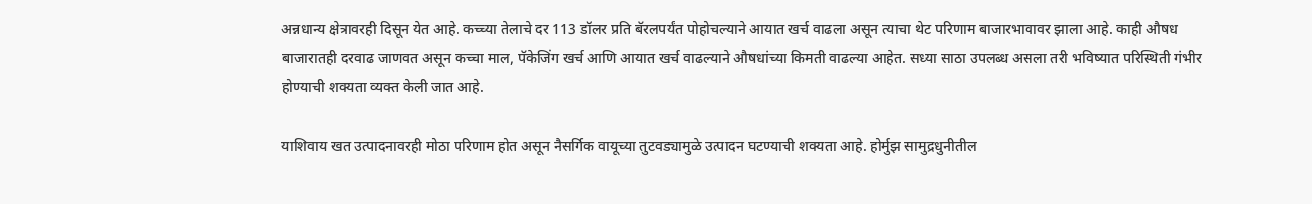अन्नधान्य क्षेत्रावरही दिसून येत आहे. कच्च्या तेलाचे दर 113 डॉलर प्रति बॅरलपर्यंत पोहोचल्याने आयात खर्च वाढला असून त्याचा थेट परिणाम बाजारभावावर झाला आहे. काही औषध बाजारातही दरवाढ जाणवत असून कच्चा माल, पॅकेजिंग खर्च आणि आयात खर्च वाढल्याने औषधांच्या किमती वाढल्या आहेत. सध्या साठा उपलब्ध असला तरी भविष्यात परिस्थिती गंभीर होण्याची शक्यता व्यक्त केली जात आहे.

याशिवाय खत उत्पादनावरही मोठा परिणाम होत असून नैसर्गिक वायूच्या तुटवड्यामुळे उत्पादन घटण्याची शक्यता आहे. होर्मुझ सामुद्रधुनीतील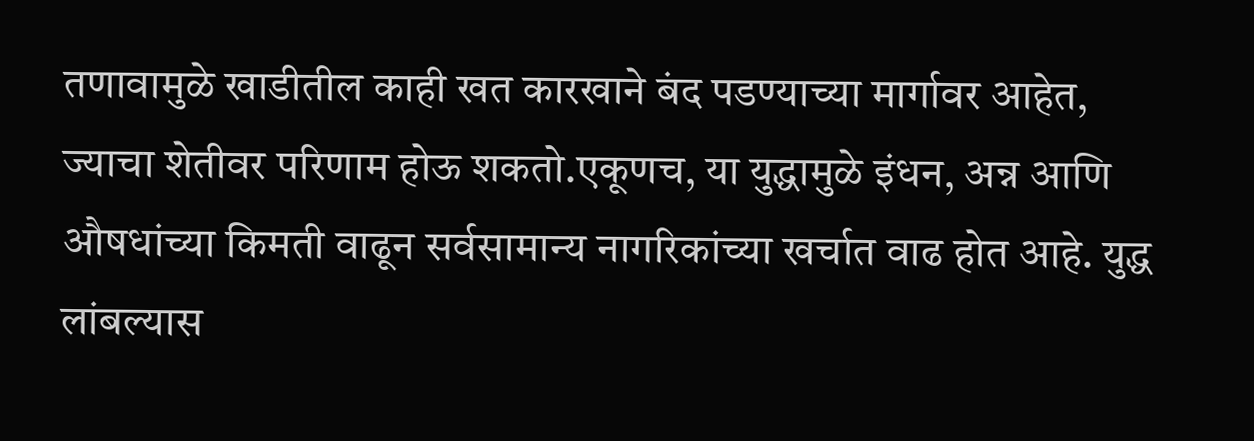तणावामुळे खाडीतील काही खत कारखाने बंद पडण्याच्या मार्गावर आहेत, ज्याचा शेतीवर परिणाम होऊ शकतो.एकूणच, या युद्धामुळे इंधन, अन्न आणि औषधांच्या किमती वाढून सर्वसामान्य नागरिकांच्या खर्चात वाढ होत आहे. युद्ध लांबल्यास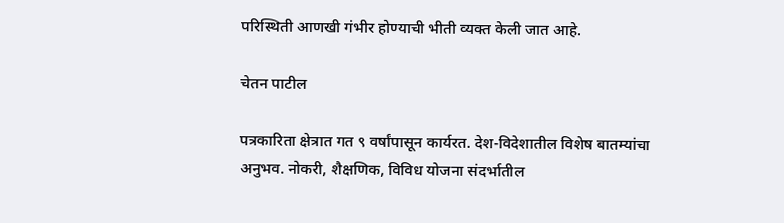परिस्थिती आणखी गंभीर होण्याची भीती व्यक्त केली जात आहे.

चेतन पाटील

पत्रकारिता क्षेत्रात गत ९ वर्षांपासून कार्यरत. देश-विदेशातील विशेष बातम्यांचा अनुभव. नोकरी, शैक्षणिक, विविध योजना संदर्भातील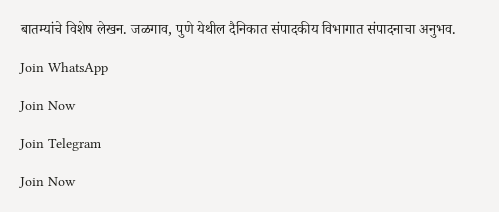बातम्यांचे विशेष लेखन. जळगाव, पुणे येथील दैनिकात संपादकीय विभागात संपादनाचा अनुभव.

Join WhatsApp

Join Now

Join Telegram

Join Now